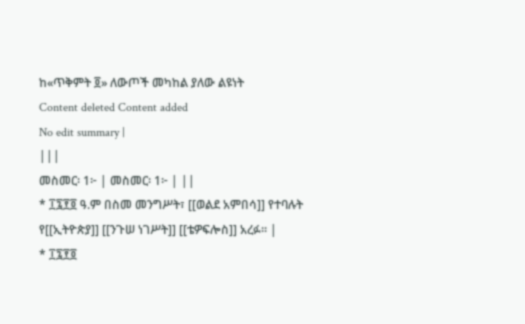ከ«ጥቅምት ፬» ለውጦች መካከል ያለው ልዩነት
Content deleted Content added
No edit summary |
|||
መስመር፡ 1፦ | መስመር፡ 1፦ | ||
* ፲፯፻፬ ዓ.ም በስመ መንግሥት፣ [[ወልደ አምበሳ]] የተባሉት የ[[ኢትዮጵያ]] [[ንጉሠ ነገሥት]] [[ቴዎፍሎስ]] አረፉ። |
* ፲፯፻፬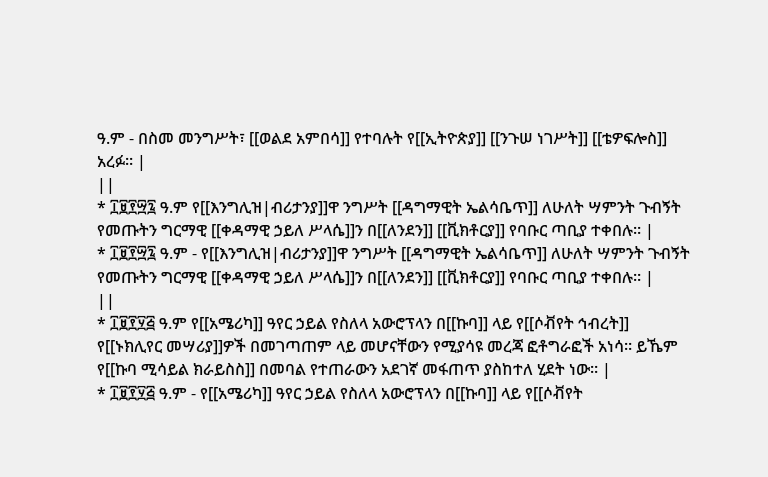ዓ.ም - በስመ መንግሥት፣ [[ወልደ አምበሳ]] የተባሉት የ[[ኢትዮጵያ]] [[ንጉሠ ነገሥት]] [[ቴዎፍሎስ]] አረፉ። |
||
* ፲፱፻፵፯ ዓ.ም የ[[እንግሊዝ|ብሪታንያ]]ዋ ንግሥት [[ዳግማዊት ኤልሳቤጥ]] ለሁለት ሣምንት ጉብኝት የመጡትን ግርማዊ [[ቀዳማዊ ኃይለ ሥላሴ]]ን በ[[ለንደን]] [[ቪክቶርያ]] የባቡር ጣቢያ ተቀበሉ። |
* ፲፱፻፵፯ ዓ.ም - የ[[እንግሊዝ|ብሪታንያ]]ዋ ንግሥት [[ዳግማዊት ኤልሳቤጥ]] ለሁለት ሣምንት ጉብኝት የመጡትን ግርማዊ [[ቀዳማዊ ኃይለ ሥላሴ]]ን በ[[ለንደን]] [[ቪክቶርያ]] የባቡር ጣቢያ ተቀበሉ። |
||
* ፲፱፻፶፭ ዓ.ም የ[[አሜሪካ]] ዓየር ኃይል የስለላ አውሮፕላን በ[[ኩባ]] ላይ የ[[ሶቭየት ኅብረት]] የ[[ኑክሊየር መሣሪያ]]ዎች በመገጣጠም ላይ መሆናቸውን የሚያሳዩ መረጃ ፎቶግራፎች አነሳ። ይኼም የ[[ኩባ ሚሳይል ክራይስስ]] በመባል የተጠራውን አደገኛ መፋጠጥ ያስከተለ ሂደት ነው። |
* ፲፱፻፶፭ ዓ.ም - የ[[አሜሪካ]] ዓየር ኃይል የስለላ አውሮፕላን በ[[ኩባ]] ላይ የ[[ሶቭየት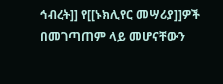ኅብረት]] የ[[ኑክሊየር መሣሪያ]]ዎች በመገጣጠም ላይ መሆናቸውን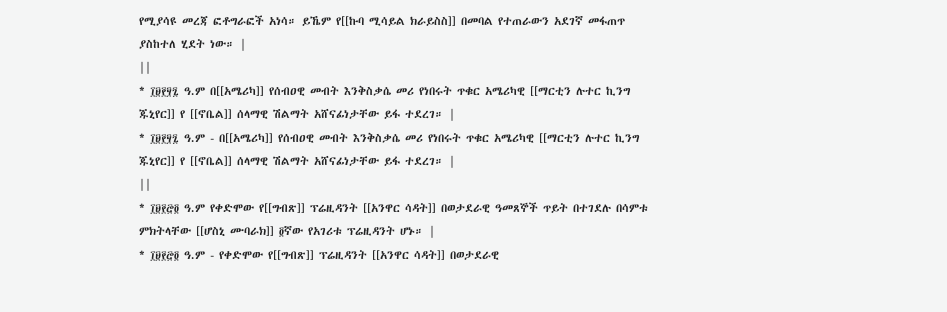የሚያሳዩ መረጃ ፎቶግራፎች አነሳ። ይኼም የ[[ኩባ ሚሳይል ክራይስስ]] በመባል የተጠራውን አደገኛ መፋጠጥ ያስከተለ ሂደት ነው። |
||
* ፲፱፻፶፯ ዓ.ም በ[[አሜሪካ]] የሰብዐዊ መብት እንቅስቃሴ መሪ የነበሩት ጥቁር አሜሪካዊ [[ማርቲን ሉተር ኪንግ ጁኒየር]] የ [[ኖቤል]] ሰላማዊ ሽልማት አሸናፊነታቸው ይፋ ተደረገ። |
* ፲፱፻፶፯ ዓ.ም - በ[[አሜሪካ]] የሰብዐዊ መብት እንቅስቃሴ መሪ የነበሩት ጥቁር አሜሪካዊ [[ማርቲን ሉተር ኪንግ ጁኒየር]] የ [[ኖቤል]] ሰላማዊ ሽልማት አሸናፊነታቸው ይፋ ተደረገ። |
||
* ፲፱፻፸፬ ዓ.ም የቀድሞው የ[[ግብጽ]] ፕሬዚዳንት [[አንዋር ሳዳት]] በወታደራዊ ዓመጸኞች ጥይት በተገደሉ በሳምቱ ምክትላቸው [[ሆስኒ ሙባራክ]] ፬ኛው የአገሪቱ ፕሬዚዳንት ሆኑ። |
* ፲፱፻፸፬ ዓ.ም - የቀድሞው የ[[ግብጽ]] ፕሬዚዳንት [[አንዋር ሳዳት]] በወታደራዊ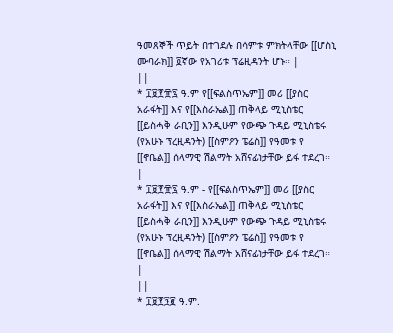ዓመጸኞች ጥይት በተገደሉ በሳምቱ ምክትላቸው [[ሆስኒ ሙባራክ]] ፬ኛው የአገሪቱ ፕሬዚዳንት ሆኑ። |
||
* ፲፱፻፹፯ ዓ.ም የ[[ፍልስጥኤም]] መሪ [[ያስር አራፋት]] እና የ[[እስራኤል]] ጠቅላይ ሚኒስቴር [[ይስሓቅ ራቢን]] እንዲሁም የውጭ ጉዳይ ሚኒስቴሩ (የአሁኑ ፕረዚዳንት) [[ስምዖን ፔሬስ]] የዓመቱ የ [[ኖቤል]] ሰላማዊ ሽልማት አሸናፊነታቸው ይፋ ተደረገ። |
* ፲፱፻፹፯ ዓ.ም - የ[[ፍልስጥኤም]] መሪ [[ያስር አራፋት]] እና የ[[እስራኤል]] ጠቅላይ ሚኒስቴር [[ይስሓቅ ራቢን]] እንዲሁም የውጭ ጉዳይ ሚኒስቴሩ (የአሁኑ ፕረዚዳንት) [[ስምዖን ፔሬስ]] የዓመቱ የ [[ኖቤል]] ሰላማዊ ሽልማት አሸናፊነታቸው ይፋ ተደረገ። |
||
* ፲፱፻፺፪ ዓ.ም.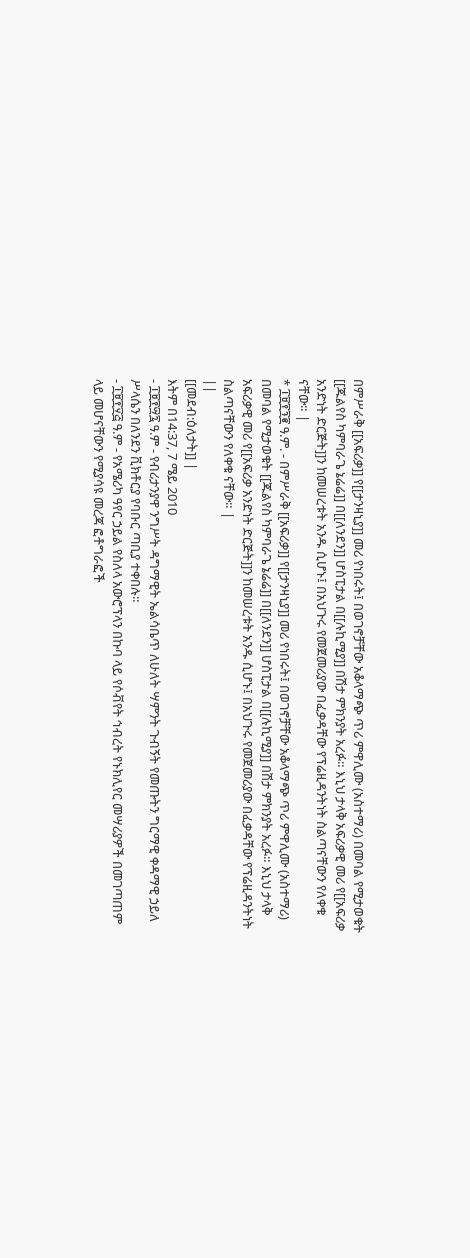በምሥራቅ [[አፍሪቃ]] የ[[ታንዛኒያ]] መሪ የነበሩት፤ በወገኖቻቸው አቆላማጭ ጥሪ ምዋሊሙ (አስተማሪ) በመባል የሚታወቁት [[ጁልየስ ካምባራጌ ኔሬሬ]] በ[[ለንደን]] ሆስፒታል በ[[ሉኪሚያ]] በሽታ ምክንያት አረፉ። እኒህ ታላቅ አፍሪቃዊ መሪ የ[[አፍሪቃ አንድነት ድርጅት]]ን ከመሠረቱት አንዱ ሲሆኑ፤ በአህጉሩ የመጀመሪያው በፈቃዳቸው የፕሬዚዳንትነት ስልጣናቸውን የለቀቁ ናቸው። |
* ፲፱፻፺፪ ዓ.ም. - በምሥራቅ [[አፍሪቃ]] የ[[ታንዛኒያ]] መሪ የነበሩት፤ በወገኖቻቸው አቆላማጭ ጥሪ ምዋሊሙ (አስተማሪ) በመባል የሚታወቁት [[ጁልየስ ካምባራጌ ኔሬሬ]] በ[[ለንደን]] ሆስፒታል በ[[ሉኪሚያ]] በሽታ ምክንያት አረፉ። እኒህ ታላቅ አፍሪቃዊ መሪ የ[[አፍሪቃ አንድነት ድርጅት]]ን ከመሠረቱት አንዱ ሲሆኑ፤ በአህጉሩ የመጀመሪያው በፈቃዳቸው የፕሬዚዳንትነት ስልጣናቸውን የለቀቁ ናቸው። |
||
[[መደብ:ዕለታት]] |
እትም በ14:37, 7 ሜይ 2010
- ፲፱፻፵፯ ዓ.ም - የብሪታንያዋ ንግሥት ዳግማዊት ኤልሳቤጥ ለሁለት ሣምንት ጉብኝት የመጡትን ግርማዊ ቀዳማዊ ኃይለ ሥላሴን በለንደን ቪክቶርያ የባቡር ጣቢያ ተቀበሉ።
- ፲፱፻፶፭ ዓ.ም - የአሜሪካ ዓየር ኃይል የስለላ አውሮፕላን በኩባ ላይ የሶቭየት ኅብረት የኑክሊየር መሣሪያዎች በመገጣጠም ላይ መሆናቸውን የሚያሳዩ መረጃ ፎቶግራፎች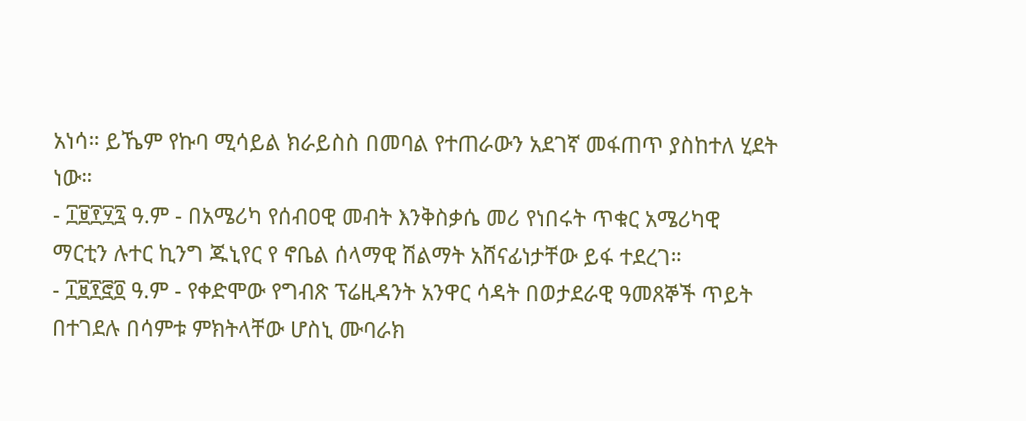አነሳ። ይኼም የኩባ ሚሳይል ክራይስስ በመባል የተጠራውን አደገኛ መፋጠጥ ያስከተለ ሂደት ነው።
- ፲፱፻፶፯ ዓ.ም - በአሜሪካ የሰብዐዊ መብት እንቅስቃሴ መሪ የነበሩት ጥቁር አሜሪካዊ ማርቲን ሉተር ኪንግ ጁኒየር የ ኖቤል ሰላማዊ ሽልማት አሸናፊነታቸው ይፋ ተደረገ።
- ፲፱፻፸፬ ዓ.ም - የቀድሞው የግብጽ ፕሬዚዳንት አንዋር ሳዳት በወታደራዊ ዓመጸኞች ጥይት በተገደሉ በሳምቱ ምክትላቸው ሆስኒ ሙባራክ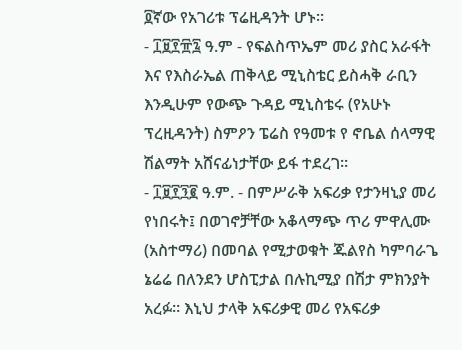፬ኛው የአገሪቱ ፕሬዚዳንት ሆኑ።
- ፲፱፻፹፯ ዓ.ም - የፍልስጥኤም መሪ ያስር አራፋት እና የእስራኤል ጠቅላይ ሚኒስቴር ይስሓቅ ራቢን እንዲሁም የውጭ ጉዳይ ሚኒስቴሩ (የአሁኑ ፕረዚዳንት) ስምዖን ፔሬስ የዓመቱ የ ኖቤል ሰላማዊ ሽልማት አሸናፊነታቸው ይፋ ተደረገ።
- ፲፱፻፺፪ ዓ.ም. - በምሥራቅ አፍሪቃ የታንዛኒያ መሪ የነበሩት፤ በወገኖቻቸው አቆላማጭ ጥሪ ምዋሊሙ (አስተማሪ) በመባል የሚታወቁት ጁልየስ ካምባራጌ ኔሬሬ በለንደን ሆስፒታል በሉኪሚያ በሽታ ምክንያት አረፉ። እኒህ ታላቅ አፍሪቃዊ መሪ የአፍሪቃ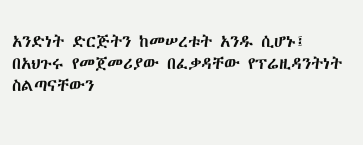አንድነት ድርጅትን ከመሠረቱት አንዱ ሲሆኑ፤ በአህጉሩ የመጀመሪያው በፈቃዳቸው የፕሬዚዳንትነት ስልጣናቸውን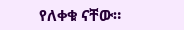የለቀቁ ናቸው።